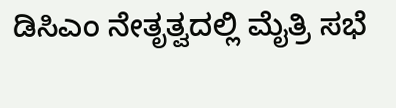ಡಿಸಿಎಂ ನೇತೃತ್ವದಲ್ಲಿ ಮೈತ್ರಿ ಸಭೆ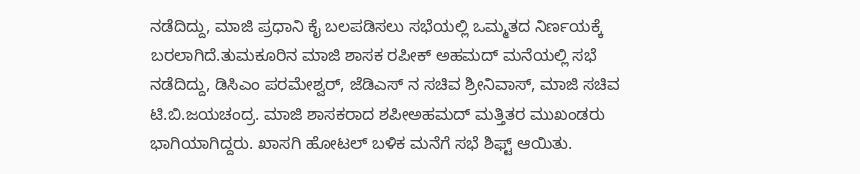ನಡೆದಿದ್ದು, ಮಾಜಿ ಪ್ರಧಾನಿ ಕೈ ಬಲಪಡಿಸಲು ಸಭೆಯಲ್ಲಿ ಒಮ್ಮತದ ನಿರ್ಣಯಕ್ಕೆ ಬರಲಾಗಿದೆ.ತುಮಕೂರಿನ ಮಾಜಿ ಶಾಸಕ ರಪೀಕ್ ಅಹಮದ್ ಮನೆಯಲ್ಲಿ ಸಭೆ ನಡೆದಿದ್ದು, ಡಿಸಿಎಂ ಪರಮೇಶ್ವರ್, ಜೆಡಿಎಸ್ ನ ಸಚಿವ ಶ್ರೀನಿವಾಸ್, ಮಾಜಿ ಸಚಿವ ಟಿ.ಬಿ.ಜಯಚಂದ್ರ. ಮಾಜಿ ಶಾಸಕರಾದ ಶಪೀಅಹಮದ್ ಮತ್ತಿತರ ಮುಖಂಡರು ಭಾಗಿಯಾಗಿದ್ದರು. ಖಾಸಗಿ ಹೋಟಲ್ ಬಳಿಕ ಮನೆಗೆ ಸಭೆ ಶಿಫ್ಟ್ ಆಯಿತು.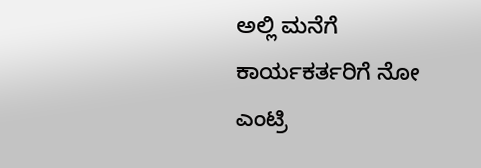ಅಲ್ಲಿ ಮನೆಗೆ ಕಾರ್ಯಕರ್ತರಿಗೆ ನೋ ಎಂಟ್ರಿ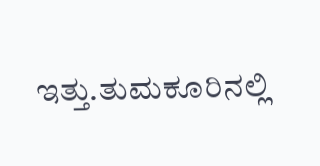ಇತ್ತು.ತುಮಕೂರಿನಲ್ಲಿ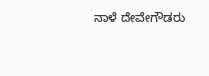ನಾಳೆ ದೇವೇಗೌಡರು